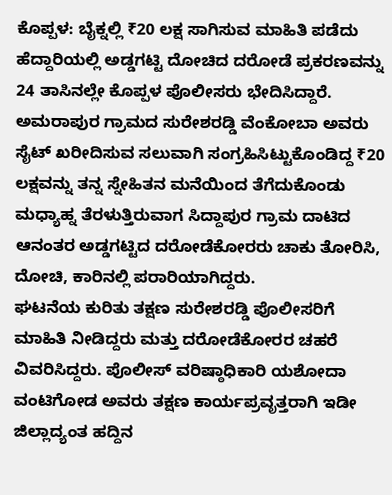ಕೊಪ್ಪಳ: ಬೈಕ್ನಲ್ಲಿ ₹20 ಲಕ್ಷ ಸಾಗಿಸುವ ಮಾಹಿತಿ ಪಡೆದು ಹೆದ್ದಾರಿಯಲ್ಲಿ ಅಡ್ಡಗಟ್ಟಿ ದೋಚಿದ ದರೋಡೆ ಪ್ರಕರಣವನ್ನು 24 ತಾಸಿನಲ್ಲೇ ಕೊಪ್ಪಳ ಪೊಲೀಸರು ಭೇದಿಸಿದ್ದಾರೆ.
ಅಮರಾಪುರ ಗ್ರಾಮದ ಸುರೇಶರಡ್ಡಿ ವೆಂಕೋಬಾ ಅವರು ಸೈಟ್ ಖರೀದಿಸುವ ಸಲುವಾಗಿ ಸಂಗ್ರಹಿಸಿಟ್ಟುಕೊಂಡಿದ್ದ ₹20 ಲಕ್ಷವನ್ನು ತನ್ನ ಸ್ನೇಹಿತನ ಮನೆಯಿಂದ ತೆಗೆದುಕೊಂಡು ಮಧ್ಯಾಹ್ನ ತೆರಳುತ್ತಿರುವಾಗ ಸಿದ್ದಾಪುರ ಗ್ರಾಮ ದಾಟಿದ ಆನಂತರ ಅಡ್ಡಗಟ್ಟಿದ ದರೋಡೆಕೋರರು ಚಾಕು ತೋರಿಸಿ, ದೋಚಿ, ಕಾರಿನಲ್ಲಿ ಪರಾರಿಯಾಗಿದ್ದರು.
ಘಟನೆಯ ಕುರಿತು ತಕ್ಷಣ ಸುರೇಶರಡ್ಡಿ ಪೊಲೀಸರಿಗೆ ಮಾಹಿತಿ ನೀಡಿದ್ದರು ಮತ್ತು ದರೋಡೆಕೋರರ ಚಹರೆ ವಿವರಿಸಿದ್ದರು. ಪೊಲೀಸ್ ವರಿಷ್ಠಾಧಿಕಾರಿ ಯಶೋದಾ ವಂಟಿಗೋಡ ಅವರು ತಕ್ಷಣ ಕಾರ್ಯಪ್ರವೃತ್ತರಾಗಿ ಇಡೀ ಜಿಲ್ಲಾದ್ಯಂತ ಹದ್ದಿನ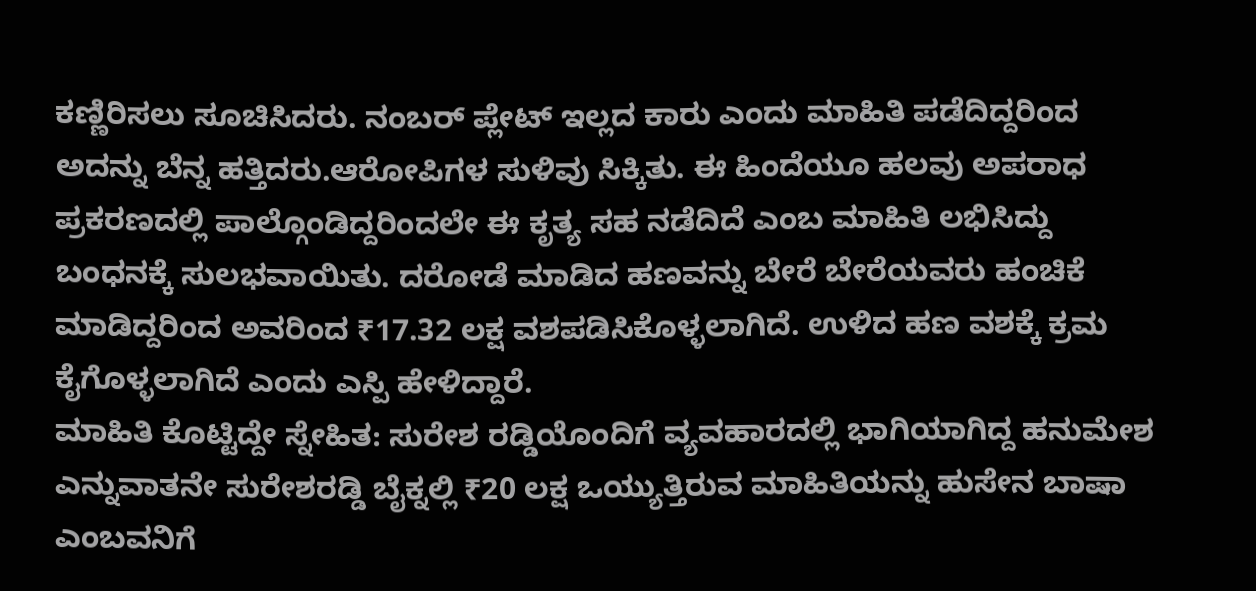ಕಣ್ಣಿರಿಸಲು ಸೂಚಿಸಿದರು. ನಂಬರ್ ಪ್ಲೇಟ್ ಇಲ್ಲದ ಕಾರು ಎಂದು ಮಾಹಿತಿ ಪಡೆದಿದ್ದರಿಂದ ಅದನ್ನು ಬೆನ್ನ ಹತ್ತಿದರು.ಆರೋಪಿಗಳ ಸುಳಿವು ಸಿಕ್ಕಿತು. ಈ ಹಿಂದೆಯೂ ಹಲವು ಅಪರಾಧ ಪ್ರಕರಣದಲ್ಲಿ ಪಾಲ್ಗೊಂಡಿದ್ದರಿಂದಲೇ ಈ ಕೃತ್ಯ ಸಹ ನಡೆದಿದೆ ಎಂಬ ಮಾಹಿತಿ ಲಭಿಸಿದ್ದು ಬಂಧನಕ್ಕೆ ಸುಲಭವಾಯಿತು. ದರೋಡೆ ಮಾಡಿದ ಹಣವನ್ನು ಬೇರೆ ಬೇರೆಯವರು ಹಂಚಿಕೆ ಮಾಡಿದ್ದರಿಂದ ಅವರಿಂದ ₹17.32 ಲಕ್ಷ ವಶಪಡಿಸಿಕೊಳ್ಳಲಾಗಿದೆ. ಉಳಿದ ಹಣ ವಶಕ್ಕೆ ಕ್ರಮ ಕೈಗೊಳ್ಳಲಾಗಿದೆ ಎಂದು ಎಸ್ಪಿ ಹೇಳಿದ್ದಾರೆ.
ಮಾಹಿತಿ ಕೊಟ್ಟಿದ್ದೇ ಸ್ನೇಹಿತ: ಸುರೇಶ ರಡ್ಡಿಯೊಂದಿಗೆ ವ್ಯವಹಾರದಲ್ಲಿ ಭಾಗಿಯಾಗಿದ್ದ ಹನುಮೇಶ ಎನ್ನುವಾತನೇ ಸುರೇಶರಡ್ಡಿ ಬೈಕ್ನಲ್ಲಿ ₹20 ಲಕ್ಷ ಒಯ್ಯುತ್ತಿರುವ ಮಾಹಿತಿಯನ್ನು ಹುಸೇನ ಬಾಷಾ ಎಂಬವನಿಗೆ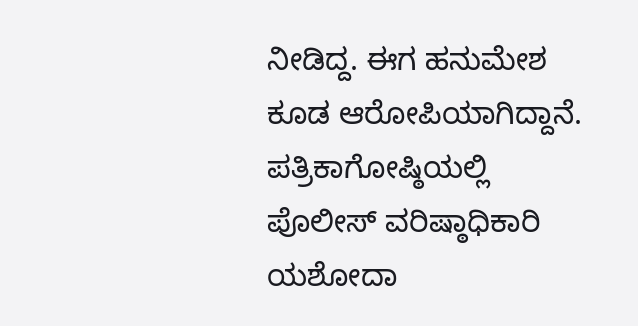ನೀಡಿದ್ದ. ಈಗ ಹನುಮೇಶ ಕೂಡ ಆರೋಪಿಯಾಗಿದ್ದಾನೆ.
ಪತ್ರಿಕಾಗೋಷ್ಠಿಯಲ್ಲಿ ಪೊಲೀಸ್ ವರಿಷ್ಠಾಧಿಕಾರಿ ಯಶೋದಾ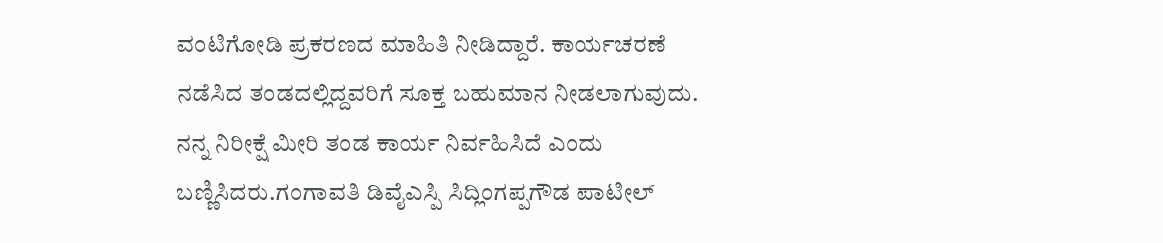ವಂಟಿಗೋಡಿ ಪ್ರಕರಣದ ಮಾಹಿತಿ ನೀಡಿದ್ದಾರೆ. ಕಾರ್ಯಚರಣೆ ನಡೆಸಿದ ತಂಡದಲ್ಲಿದ್ದವರಿಗೆ ಸೂಕ್ತ ಬಹುಮಾನ ನೀಡಲಾಗುವುದು. ನನ್ನ ನಿರೀಕ್ಷೆ ಮೀರಿ ತಂಡ ಕಾರ್ಯ ನಿರ್ವಹಿಸಿದೆ ಎಂದು ಬಣ್ಣಿಸಿದರು.ಗಂಗಾವತಿ ಡಿವೈಎಸ್ಪಿ ಸಿದ್ಲಿಂಗಪ್ಪಗೌಡ ಪಾಟೀಲ್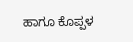ಹಾಗೂ ಕೊಪ್ಪಳ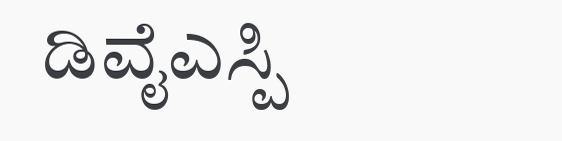ಡಿವೈಎಸ್ಪಿ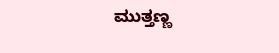ಮುತ್ತಣ್ಣ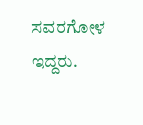ಸವರಗೋಳ ಇದ್ದರು.